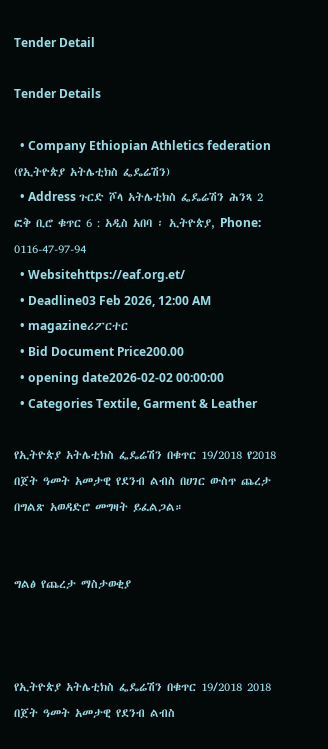Tender Detail

Tender Details

  • Company Ethiopian Athletics federation (የኢትዮጵያ አትሌቲክስ ፌዴሬሽን)
  • Address ጉርድ ሾላ አትሌቲክስ ፌዴሬሽን ሕንጻ 2 ፎቅ ቢሮ ቁጥር 6 : አዲስ አበባ ፡ ኢትዮጵያ, Phone: 0116-47-97-94
  • Websitehttps://eaf.org.et/
  • Deadline03 Feb 2026, 12:00 AM
  • magazineሪፖርተር
  • Bid Document Price200.00
  • opening date2026-02-02 00:00:00
  • Categories Textile, Garment & Leather

የኢትዮጵያ አትሌቲክስ ፌዴሬሽን በቁጥር 19/2018 የ2018 በጀት ዓመት አመታዊ የደንብ ልብስ በሀገር ውስጥ ጨረታ በግልጽ አወዳድሮ መግዛት ይፈልጋል።


ግልፅ የጨረታ ማስታወቂያ



የኢትዮጵያ አትሌቲክስ ፌዴሬሽን በቁጥር 19/2018 2018 በጀት ዓመት አመታዊ የደንብ ልብስ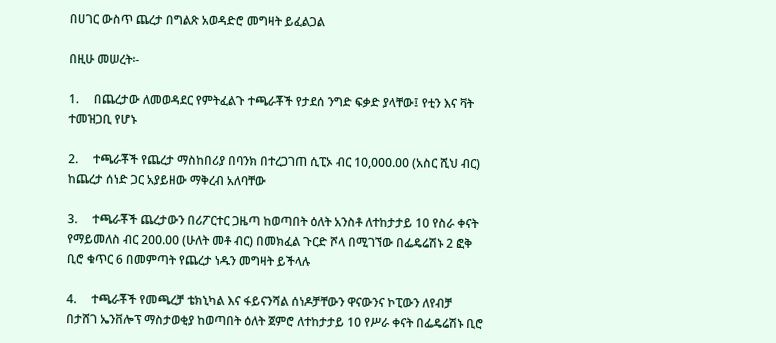በሀገር ውስጥ ጨረታ በግልጽ አወዳድሮ መግዛት ይፈልጋል

በዚሁ መሠረት፡-

1.     በጨረታው ለመወዳደር የምትፈልጉ ተጫራቾች የታደሰ ንግድ ፍቃድ ያላቸው፤ የቲን እና ቫት ተመዝጋቢ የሆኑ

2.     ተጫራቾች የጨረታ ማስከበሪያ በባንክ በተረጋገጠ ሲፒኦ ብር 10,000.00 (አስር ሺህ ብር) ከጨረታ ሰነድ ጋር አያይዘው ማቅረብ አለባቸው

3.     ተጫራቾች ጨረታውን በሪፖርተር ጋዜጣ ከወጣበት ዕለት አንስቶ ለተከታታይ 10 የስራ ቀናት የማይመለስ ብር 200.00 (ሁለት መቶ ብር) በመክፈል ጉርድ ሾላ በሚገኘው በፌዴሬሽኑ 2 ፎቅ ቢሮ ቁጥር 6 በመምጣት የጨረታ ነዱን መግዛት ይችላሉ

4.     ተጫራቾች የመጫረቻ ቴክኒካል እና ፋይናንሻል ሰነዶቻቸውን ዋናውንና ኮፒውን ለየብቻ በታሸገ ኤንቨሎፕ ማስታወቂያ ከወጣበት ዕለት ጀምሮ ለተከታታይ 10 የሥራ ቀናት በፌዴሬሽኑ ቢሮ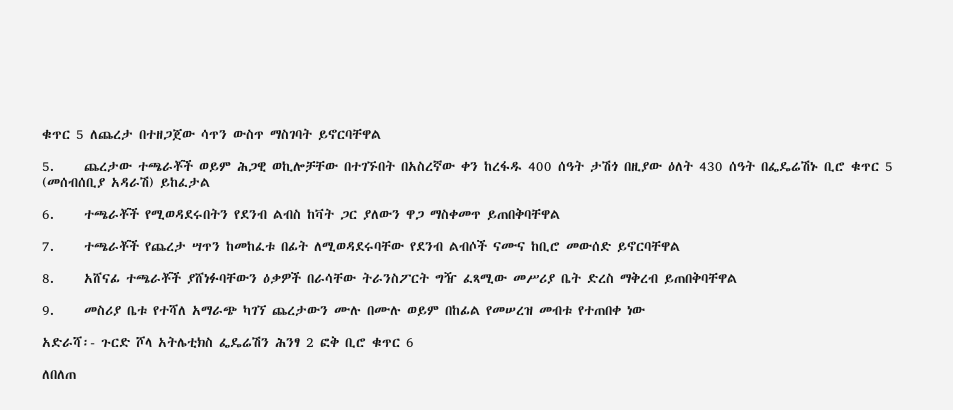ቁጥር 5 ለጨረታ በተዘጋጀው ሳጥን ውስጥ ማስገባት ይኖርባቸዋል

5.     ጨረታው ተጫራቾች ወይም ሕጋዊ ወኪሎቻቸው በተገኙበት በአስረኛው ቀን ከረፋዱ 400 ሰዓት ታሽጎ በዚያው ዕለት 430 ሰዓት በፌዴሬሽኑ ቢሮ ቁጥር 5 (መሰብሰቢያ አዳራሽ) ይከፈታል

6.     ተጫራቾች የሚወዳደሩበትን የደንብ ልብስ ከቫት ጋር ያለውን ዋጋ ማስቀመጥ ይጠበቅባቸዋል

7.     ተጫራቾች የጨረታ ሣጥን ከመከፈቱ በፊት ለሚወዳደሩባቸው የደንብ ልብሶች ናሙና ከቢሮ መውሰድ ይኖርባቸዋል

8.     አሸናፊ ተጫራቾች ያሸነፉባቸውን ዕቃዎች በራሳቸው ትራንስፖርት ግዥ ፈጻሚው መሥሪያ ቤት ድረስ ማቅረብ ይጠበቅባቸዋል

9.     መስሪያ ቤቱ የተሻለ አማራጭ ካገኘ ጨረታውን ሙሉ በሙሉ ወይም በከፊል የመሠረዝ መብቱ የተጠበቀ ነው

አድራሻ፡- ጉርድ ሾላ አትሌቲክስ ፌዴሬሽን ሕንፃ 2 ፎቅ ቢሮ ቁጥር 6

ለበለጠ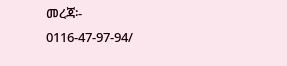መረጃ፡- 0116-47-97-94/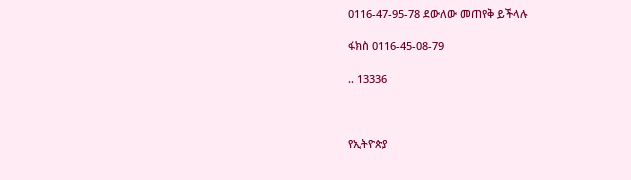0116-47-95-78 ደውለው መጠየቅ ይችላሉ

ፋክስ 0116-45-08-79

.. 13336



የኢትዮጵያ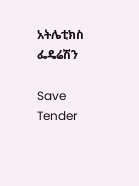አትሌቲክስ ፌዴሬሽን

Save Tender